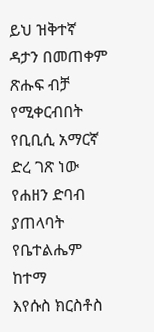ይህ ዝቅተኛ ዳታን በመጠቀም ጽሑፍ ብቻ የሚቀርብበት የቢቢሲ አማርኛ ድረ ገጽ ነው
የሐዘን ድባብ ያጠላባት የቤተልሔም ከተማ
እየሱስ ክርስቶስ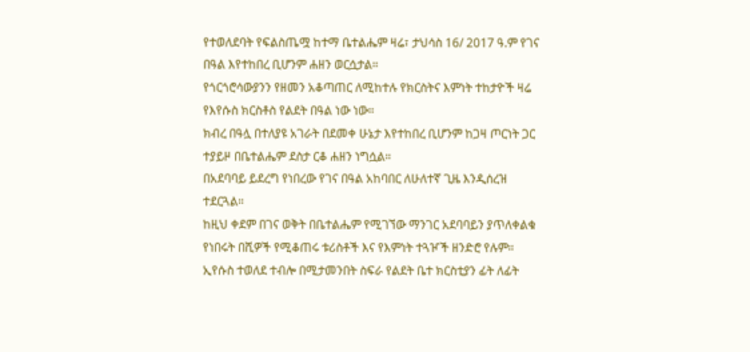የተወለደባት የፍልስጤሟ ከተማ ቤተልሔም ዛሬ፣ ታህሳስ 16/ 2017 ዓ.ም የገና በዓል እየተከበረ ቢሆንም ሐዘን ወርሷታል።
የጎርጎሮሳውያንን የዘመን አቆጣጠር ለሚከተሉ የክርስትና እምነት ተከታዮች ዛሬ የእየሱስ ክርስቶስ የልደት በዓል ነው ነው።
ክብረ በዓሏ በተለያዩ አገራት በደመቀ ሁኔታ እየተከበረ ቢሆንም ከጋዛ ጦርነት ጋር ተያይዞ በቤተልሔም ደስታ ርቆ ሐዘን ነግሷል።
በአደባባይ ይደረግ የነበረው የገና በዓል አከባበር ለሁለተኛ ጊዜ እንዲሰረዝ ተደርጓል።
ከዚህ ቀደም በገና ወቅት በቤተልሔም የሚገኘው ማንገር አደባባይን ያጥለቀልቁ የነበሩት በሺዎች የሚቆጠሩ ቱሪስቶች እና የእምነት ተጓዦች ዘንድሮ የሉም።
ኢየሱስ ተወለደ ተብሎ በሚታመንበት ስፍራ የልደት ቤተ ክርስቲያን ፊት ለፊት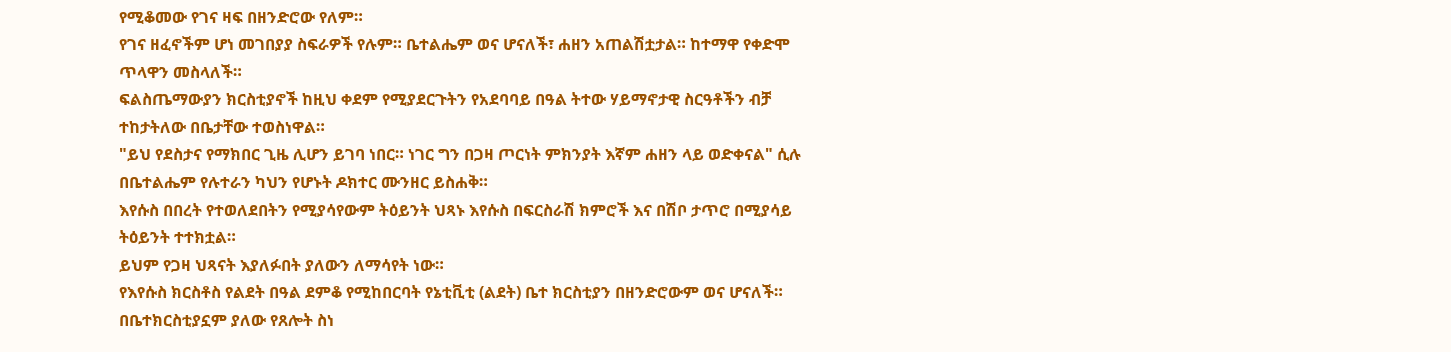የሚቆመው የገና ዛፍ በዘንድሮው የለም።
የገና ዘፈኖችም ሆነ መገበያያ ስፍራዎች የሉም። ቤተልሔም ወና ሆናለች፣ ሐዘን አጠልሽቷታል። ከተማዋ የቀድሞ ጥላዋን መስላለች።
ፍልስጤማውያን ክርስቲያኖች ከዚህ ቀደም የሚያደርጉትን የአደባባይ በዓል ትተው ሃይማኖታዊ ስርዓቶችን ብቻ ተከታትለው በቤታቸው ተወስነዋል።
"ይህ የደስታና የማክበር ጊዜ ሊሆን ይገባ ነበር። ነገር ግን በጋዛ ጦርነት ምክንያት እኛም ሐዘን ላይ ወድቀናል" ሲሉ በቤተልሔም የሉተራን ካህን የሆኑት ዶክተር ሙንዘር ይስሐቅ።
እየሱስ በበረት የተወለደበትን የሚያሳየውም ትዕይንት ህጻኑ እየሱስ በፍርስራሽ ክምሮች እና በሽቦ ታጥሮ በሚያሳይ ትዕይንት ተተክቷል።
ይህም የጋዛ ህጻናት እያለፉበት ያለውን ለማሳየት ነው።
የእየሱስ ክርስቶስ የልደት በዓል ደምቆ የሚከበርባት የኔቲቪቲ (ልደት) ቤተ ክርስቲያን በዘንድሮውም ወና ሆናለች።
በቤተክርስቲያኗም ያለው የጸሎት ስነ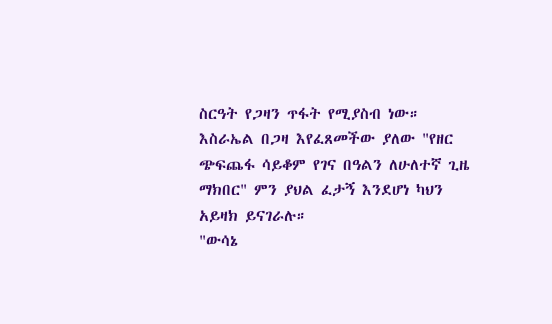ስርዓት የጋዛን ጥፋት የሚያስብ ነው።
እስራኤል በጋዛ እየፈጸመችው ያለው "የዘር ጭፍጨፋ ሳይቆም የገና በዓልን ለሁለተኛ ጊዜ ማክበር" ምን ያህል ፈታኝ እንደሆነ ካህን አይዛክ ይናገራሉ።
"ውሳኔ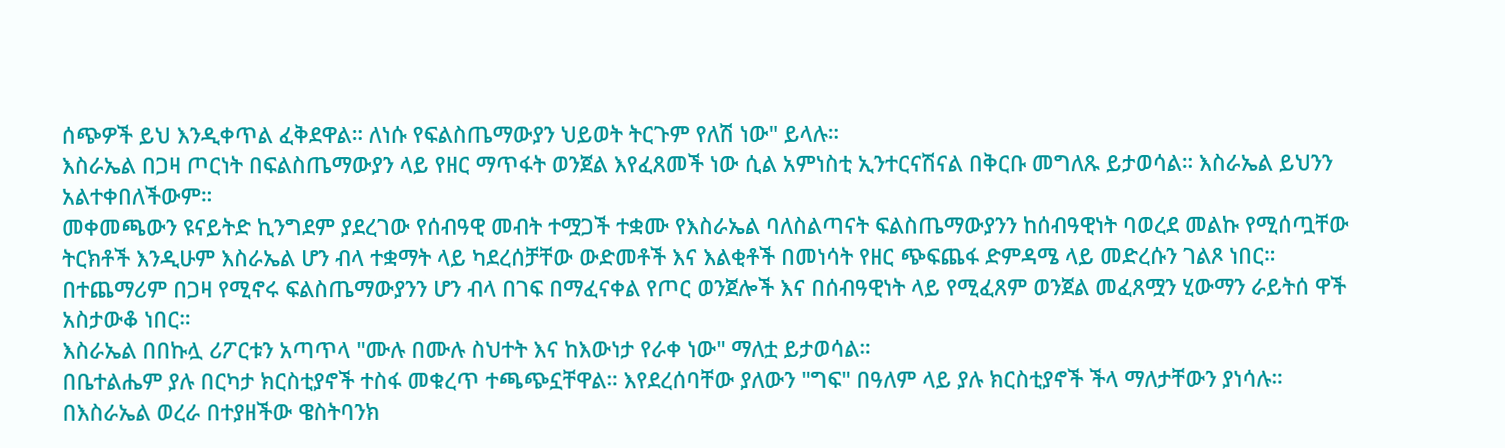ሰጭዎች ይህ እንዲቀጥል ፈቅደዋል። ለነሱ የፍልስጤማውያን ህይወት ትርጉም የለሽ ነው" ይላሉ።
እስራኤል በጋዛ ጦርነት በፍልስጤማውያን ላይ የዘር ማጥፋት ወንጀል እየፈጸመች ነው ሲል አምነስቲ ኢንተርናሽናል በቅርቡ መግለጹ ይታወሳል። እስራኤል ይህንን አልተቀበለችውም።
መቀመጫውን ዩናይትድ ኪንግደም ያደረገው የሰብዓዊ መብት ተሟጋች ተቋሙ የእስራኤል ባለስልጣናት ፍልስጤማውያንን ከሰብዓዊነት ባወረደ መልኩ የሚሰጧቸው ትርክቶች እንዲሁም እስራኤል ሆን ብላ ተቋማት ላይ ካደረሰቻቸው ውድመቶች እና እልቂቶች በመነሳት የዘር ጭፍጨፋ ድምዳሜ ላይ መድረሱን ገልጾ ነበር።
በተጨማሪም በጋዛ የሚኖሩ ፍልስጤማውያንን ሆን ብላ በገፍ በማፈናቀል የጦር ወንጀሎች እና በሰብዓዊነት ላይ የሚፈጸም ወንጀል መፈጸሟን ሂውማን ራይትሰ ዋች አስታውቆ ነበር።
እስራኤል በበኩሏ ሪፖርቱን አጣጥላ "ሙሉ በሙሉ ስህተት እና ከእውነታ የራቀ ነው" ማለቷ ይታወሳል።
በቤተልሔም ያሉ በርካታ ክርስቲያኖች ተስፋ መቁረጥ ተጫጭኗቸዋል። እየደረሰባቸው ያለውን "ግፍ" በዓለም ላይ ያሉ ክርስቲያኖች ችላ ማለታቸውን ያነሳሉ።
በእስራኤል ወረራ በተያዘችው ዌስትባንክ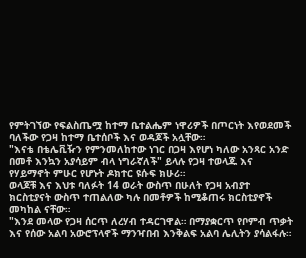የምትገኘው የፍልስጤሟ ከተማ ቤተልሔም ነዋሪዎች በጦርነት እየወደመች ባለችው የጋዛ ከተማ ቤተሰቦች እና ወዳጆች አሏቸው።
"እናቴ በቴሌቪዥን የምንመለከተው ነገር በጋዛ እየሆነ ካለው አንጻር አንድ በመቶ እንኳን አያሳይም ብላ ነግራኛለች" ይላሉ የጋዛ ተወላጁ እና የሃይማኖት ምሁር የሆኑት ዶክተር ዩሱፍ ክሁሪ።
ወላጆቹ እና እህቱ ባለፉት 14 ወራት ውስጥ በሁለት የጋዛ አብያተ ክርስቲያናት ውስጥ ተጠልለው ካሉ በመቶዎች ከሚቆጠሩ ክርስቲያኖች መካከል ናቸው።
"እንደ መላው የጋዛ ሰርጥ ለረሃብ ተዳርገዋል። በማያቋርጥ የቦምብ ጥቃት እና የሰው አልባ አውሮፕላኖች ማንዣበብ እንቅልፍ አልባ ሌሊትን ያሳልፋሉ።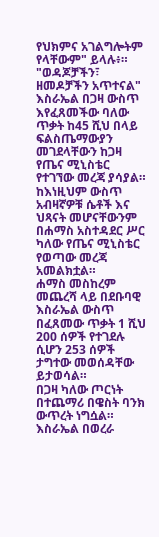የህክምና አገልግሎትም የላቸውም" ይላሉ፥።
"ወዳጆቻችን፣ ዘመዶቻችን አጥተናል"
እስራኤል በጋዛ ውስጥ እየፈጸመችው ባለው ጥቃት ከ45 ሺህ በላይ ፍልስጤማውያን መገደላቸውን ከጋዛ የጤና ሚኒስቴር የተገኘው መረጃ ያሳያል።
ከእነዚህም ውስጥ አብዛኛዎቹ ሴቶች እና ህጻናት መሆናቸውንም በሐማስ አስተዳደር ሥር ካለው የጤና ሚኒስቴር የወጣው መረጃ አመልክቷል።
ሐማስ መስከረም መጨረሻ ላይ በደቡባዊ እስራኤል ውስጥ በፈጸመው ጥቃት 1 ሺህ 200 ሰዎች የተገደሉ ሲሆን 253 ሰዎች ታግተው መወሰዳቸው ይታወሳል።
በጋዛ ካለው ጦርነት በተጨማሪ በዌስት ባንክ ውጥረት ነግሷል። እስራኤል በወረራ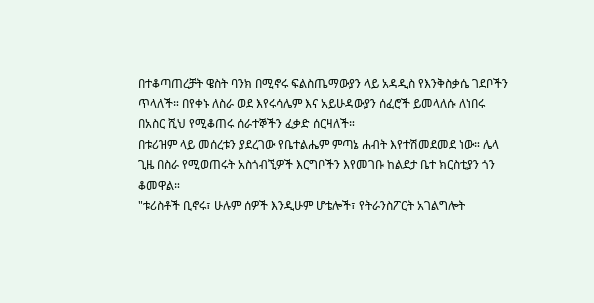በተቆጣጠረቻት ዌስት ባንክ በሚኖሩ ፍልስጤማውያን ላይ አዳዲስ የእንቅስቃሴ ገደቦችን ጥላለች። በየቀኑ ለስራ ወደ እየሩሳሌም እና አይሁዳውያን ሰፈሮች ይመላለሱ ለነበሩ በአስር ሺህ የሚቆጠሩ ሰራተኞችን ፈቃድ ሰርዛለች።
በቱሪዝም ላይ መሰረቱን ያደረገው የቤተልሔም ምጣኔ ሐብት እየተሽመደመደ ነው። ሌላ ጊዜ በስራ የሚወጠሩት አስጎብኚዎች እርግቦችን እየመገቡ ከልደታ ቤተ ክርስቲያን ጎን ቆመዋል።
"ቱሪስቶች ቢኖሩ፣ ሁሉም ሰዎች እንዲሁም ሆቴሎች፣ የትራንስፖርት አገልግሎት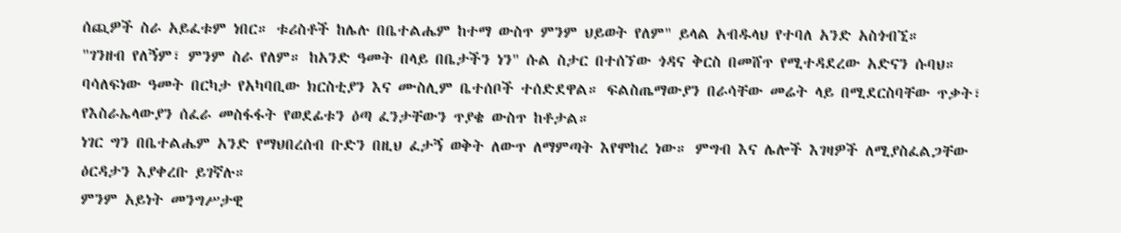ሰጪዎች ስራ አይፈቱም ነበር። ቱሪስቶች ከሌሉ በቤተልሔም ከተማ ውስጥ ምንም ህይወት የለም" ይላል አብዱላህ የተባለ አንድ አስጎብኚ።
"ገንዘብ የለኝም፣ ምንም ስራ የለም። ከአንድ ዓመት በላይ በቤታችን ነን" ሱል ስታር በተሰኘው ጎዳና ቅርስ በመሸጥ የሚተዳደረው አድናን ሱባህ።
ባሳለፍነው ዓመት በርካታ የአካባቢው ክርስቲያን እና ሙስሊም ቤተሰቦች ተሰድደዋል። ፍልስጤማውያን በራሳቸው መሬት ላይ በሚደርስባቸው ጥቃት፣ የእስራኤላውያን ሰፈራ መስፋፋት የወደፊቱን ዕጣ ፈንታቸውን ጥያቄ ውስጥ ከቶታል።
ነገር ግን በቤተልሔም አንድ የማህበረሰብ ቡድን በዚህ ፈታኝ ወቅት ለውጥ ለማምጣት እየሞከረ ነው። ምግብ እና ሌሎች እገዛዎች ለሚያስፈልጋቸው ዕርዳታን እያቀረቡ ይገኛሉ።
ምንም አይነት መንግሥታዊ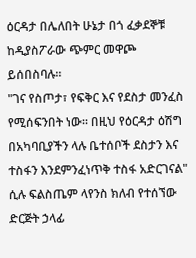ዕርዳታ በሌለበት ሁኔታ በጎ ፈቃደኞቹ ከዲያስፖራው ጭምር መዋጮ ይሰበስባሉ።
"ገና የስጦታ፣ የፍቅር እና የደስታ መንፈስ የሚሰፍንበት ነው። በዚህ የዕርዳታ ዕሽግ በአካባቢያችን ላሉ ቤተሰቦች ደስታን እና ተስፋን እንደምንፈነጥቅ ተስፋ አድርገናል" ሲሉ ፍልስጤም ላየንስ ክለብ የተሰኘው ድርጅት ኃላፊ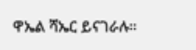ዋኤል ሻኤር ይናገራሉ።